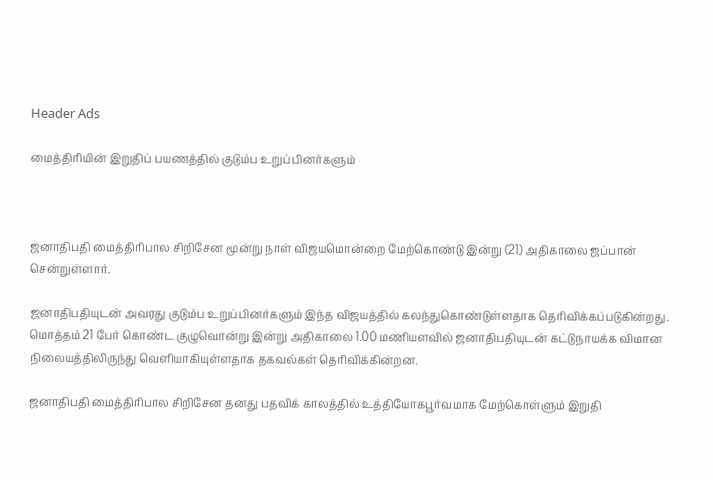Header Ads

மைத்திரியின் இறுதிப் பயணத்தில் குடும்ப உறுப்பினர்களும்



ஜனாதிபதி மைத்திரிபால சிறிசேன மூன்று நாள் விஜயமொன்றை மேற்கொண்டு இன்று (21) அதிகாலை ஜப்பான் சென்றுள்ளார்.

ஜனாதிபதியுடன் அவரது குடும்ப உறுப்பினர்களும் இந்த விஜயத்தில் கலந்துகொண்டுள்ளதாக தெரிவிக்கப்படுகின்றது. மொத்தம் 21 பேர் கொண்ட குழுவொன்று இன்று அதிகாலை 1.00 மணியளவில் ஜனாதிபதியுடன் கட்டுநாயக்க விமான நிலையத்திலிருந்து வெளியாகியுள்ளதாக தகவல்கள் தெரிவிக்கின்றன.

ஜனாதிபதி மைத்திரிபால சிறிசேன தனது பதவிக் காலத்தில் உத்தியோகபூர்வமாக மேற்கொள்ளும் இறுதி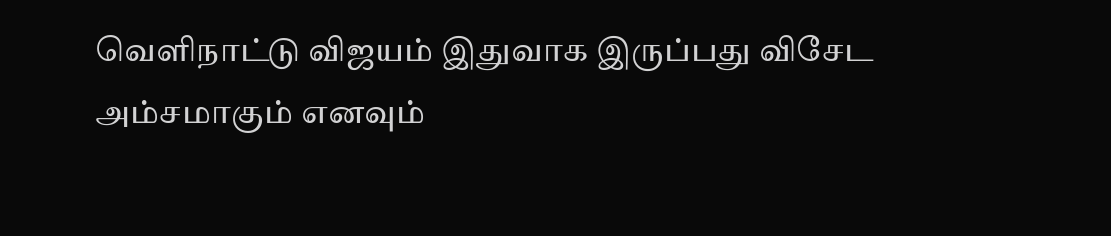வெளிநாட்டு விஜயம் இதுவாக இருப்பது விசேட அம்சமாகும் எனவும்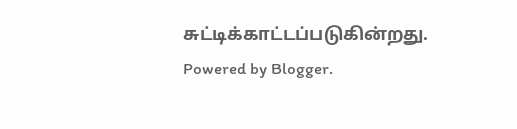சுட்டிக்காட்டப்படுகின்றது.
Powered by Blogger.